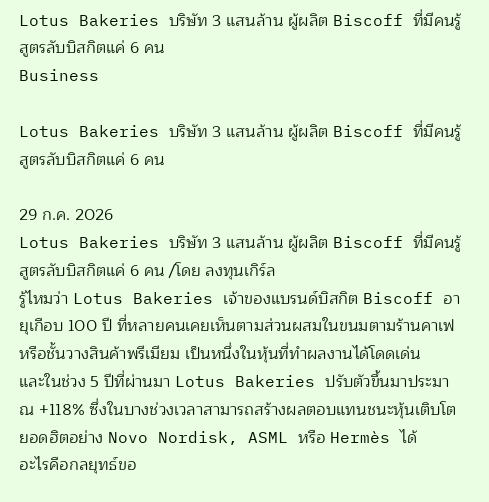Lotus Bakeries บริษัท 3 แสนล้าน ผู้ผลิต Biscoff ที่มีคนรู้สูตรลับบิสกิตแค่ 6 คน
Business

Lotus Bakeries บริษัท 3 แสนล้าน ผู้ผลิต Biscoff ที่มีคนรู้สูตรลับบิสกิตแค่ 6 คน

29 ก.ค. 2026
Lotus Bakeries บริษัท 3 แสนล้าน ผู้ผลิต Biscoff ที่มีคนรู้สูตรลับบิสกิตแค่ 6 คน /โดย ลงทุนเกิร์ล
รู้ไหมว่า Lotus Bakeries เจ้าของแบรนด์บิสกิต Biscoff อายุเกือบ 100 ปี ที่หลายคนเคยเห็นตามส่วนผสมในขนมตามร้านคาเฟ หรือชั้นวางสินค้าพรีเมียม เป็นหนึ่งในหุ้นที่ทำผลงานได้โดดเด่น
และในช่วง 5 ปีที่ผ่านมา Lotus Bakeries ปรับตัวขึ้นมาประมาณ +118% ซึ่งในบางช่วงเวลาสามารถสร้างผลตอบแทนชนะหุ้นเติบโตยอดฮิตอย่าง Novo Nordisk, ASML หรือ Hermès ได้
อะไรคือกลยุทธ์ขอ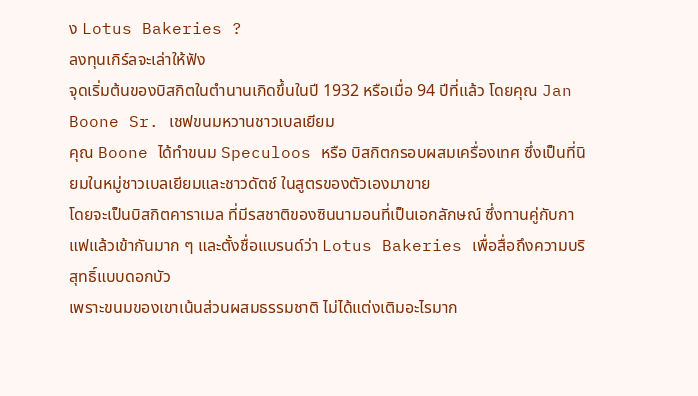ง Lotus Bakeries ?
ลงทุนเกิร์ลจะเล่าให้ฟัง
จุดเริ่มต้นของบิสกิตในตำนานเกิดขึ้นในปี 1932 หรือเมื่อ 94 ปีที่แล้ว โดยคุณ Jan Boone Sr. เชฟขนมหวานชาวเบลเยียม
คุณ Boone ได้ทำขนม Speculoos หรือ บิสกิตกรอบผสมเครื่องเทศ ซึ่งเป็นที่นิยมในหมู่ชาวเบลเยียมและชาวดัตช์ ในสูตรของตัวเองมาขาย
โดยจะเป็นบิสกิตคาราเมล ที่มีรสชาติของซินนามอนที่เป็นเอกลักษณ์ ซึ่งทานคู่กับกาแฟแล้วเข้ากันมาก ๆ และตั้งชื่อแบรนด์ว่า Lotus Bakeries เพื่อสื่อถึงความบริสุทธิ์แบบดอกบัว
เพราะขนมของเขาเน้นส่วนผสมธรรมชาติ ไม่ได้แต่งเติมอะไรมาก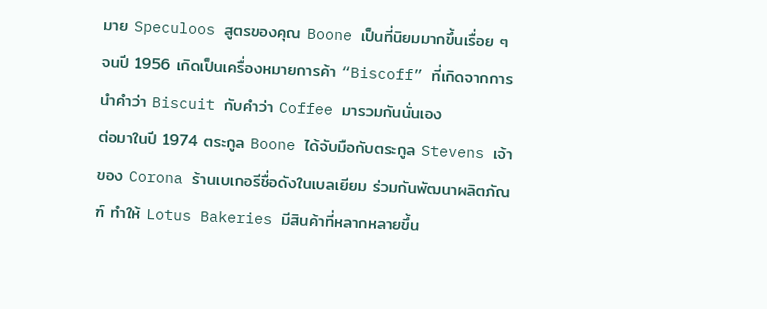มาย Speculoos สูตรของคุณ Boone เป็นที่นิยมมากขึ้นเรื่อย ๆ จนปี 1956 เกิดเป็นเครื่องหมายการค้า “Biscoff” ที่เกิดจากการนำคำว่า Biscuit กับคำว่า Coffee มารวมกันนั่นเอง
ต่อมาในปี 1974 ตระกูล Boone ได้จับมือกับตระกูล Stevens เจ้าของ Corona ร้านเบเกอรีชื่อดังในเบลเยียม ร่วมกันพัฒนาผลิตภัณฑ์ ทำให้ Lotus Bakeries มีสินค้าที่หลากหลายขึ้น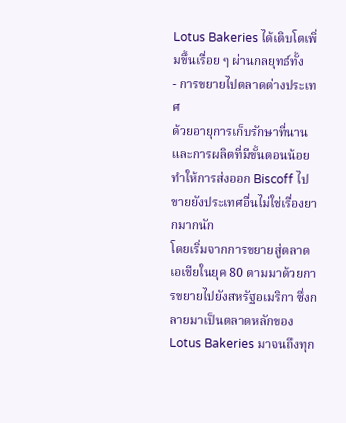Lotus Bakeries ได้เติบโตเพิ่มขึ้นเรื่อย ๆ ผ่านกลยุทธ์ทั้ง
- การขยายไปตลาดต่างประเทศ
ด้วยอายุการเก็บรักษาที่นาน และการผลิตที่มีขั้นตอนน้อย ทำให้การส่งออก Biscoff ไปขายยังประเทศอื่นไม่ใช่เรื่องยากมากนัก
โดยเริ่มจากการขยายสู่ตลาดเอเชียในยุค 80 ตามมาด้วยการขยายไปยังสหรัฐอเมริกา ซึ่งกลายมาเป็นตลาดหลักของ Lotus Bakeries มาจนถึงทุก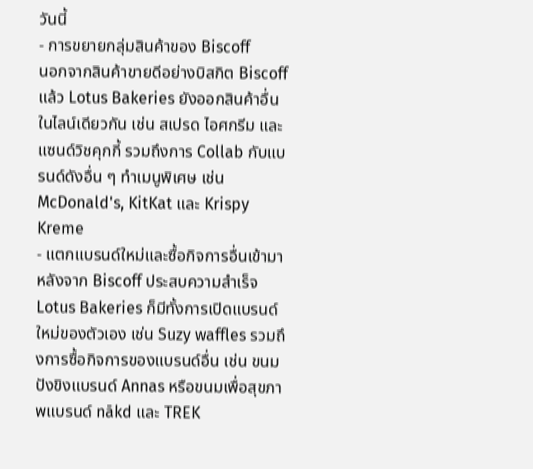วันนี้
- การขยายกลุ่มสินค้าของ Biscoff
นอกจากสินค้าขายดีอย่างบิสกิต Biscoff แล้ว Lotus Bakeries ยังออกสินค้าอื่นในไลน์เดียวกัน เช่น สเปรด ไอศกรีม และแซนด์วิชคุกกี้ รวมถึงการ Collab กับแบรนด์ดังอื่น ๆ ทำเมนูพิเศษ เช่น McDonald's, KitKat และ Krispy Kreme
- แตกแบรนด์ใหม่และซื้อกิจการอื่นเข้ามา
หลังจาก Biscoff ประสบความสำเร็จ Lotus Bakeries ก็มีทั้งการเปิดแบรนด์ใหม่ของตัวเอง เช่น Suzy waffles รวมถึงการซื้อกิจการของแบรนด์อื่น เช่น ขนมปังขิงแบรนด์ Annas หรือขนมเพื่อสุขภาพแบรนด์ nākd และ TREK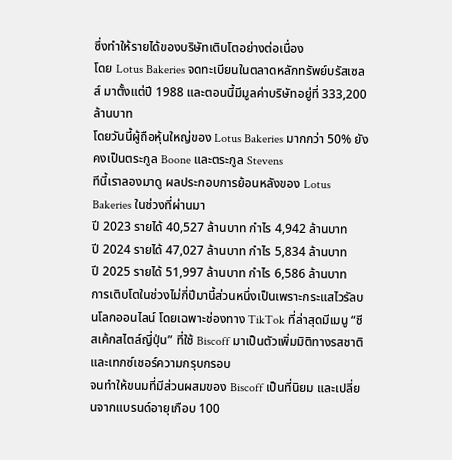ซึ่งทำให้รายได้ของบริษัทเติบโตอย่างต่อเนื่อง
โดย Lotus Bakeries จดทะเบียนในตลาดหลักทรัพย์บรัสเซลส์ มาตั้งแต่ปี 1988 และตอนนี้มีมูลค่าบริษัทอยู่ที่ 333,200 ล้านบาท
โดยวันนี้ผู้ถือหุ้นใหญ่ของ Lotus Bakeries มากกว่า 50% ยังคงเป็นตระกูล Boone และตระกูล Stevens
ทีนี้เราลองมาดู ผลประกอบการย้อนหลังของ Lotus Bakeries ในช่วงที่ผ่านมา
ปี 2023 รายได้ 40,527 ล้านบาท กำไร 4,942 ล้านบาท
ปี 2024 รายได้ 47,027 ล้านบาท กำไร 5,834 ล้านบาท
ปี 2025 รายได้ 51,997 ล้านบาท กำไร 6,586 ล้านบาท
การเติบโตในช่วงไม่กี่ปีมานี้ส่วนหนึ่งเป็นเพราะกระแสไวรัลบนโลกออนไลน์ โดยเฉพาะช่องทาง TikTok ที่ล่าสุดมีเมนู “ชีสเค้กสไตล์ญี่ปุ่น” ที่ใช้ Biscoff มาเป็นตัวเพิ่มมิติทางรสชาติและเทกซ์เชอร์ความกรุบกรอบ
จนทำให้ขนมที่มีส่วนผสมของ Biscoff เป็นที่นิยม และเปลี่ยนจากแบรนด์อายุเกือบ 100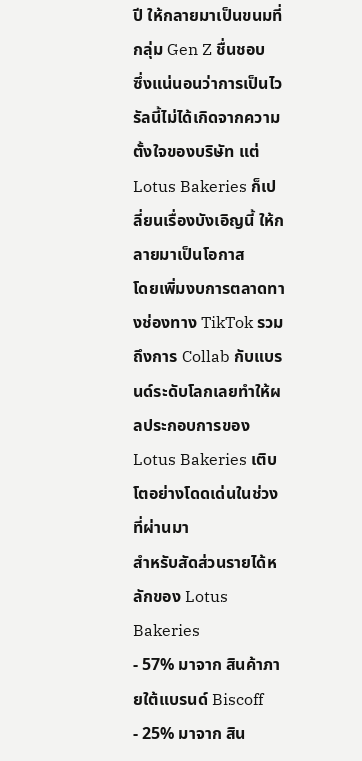ปี ให้กลายมาเป็นขนมที่กลุ่ม Gen Z ชื่นชอบ
ซึ่งแน่นอนว่าการเป็นไวรัลนี้ไม่ได้เกิดจากความตั้งใจของบริษัท แต่ Lotus Bakeries ก็เปลี่ยนเรื่องบังเอิญนี้ ให้กลายมาเป็นโอกาส
โดยเพิ่มงบการตลาดทางช่องทาง TikTok รวมถึงการ Collab กับแบรนด์ระดับโลกเลยทำให้ผลประกอบการของ Lotus Bakeries เติบโตอย่างโดดเด่นในช่วงที่ผ่านมา
สำหรับสัดส่วนรายได้หลักของ Lotus Bakeries
- 57% มาจาก สินค้าภายใต้แบรนด์ Biscoff
- 25% มาจาก สิน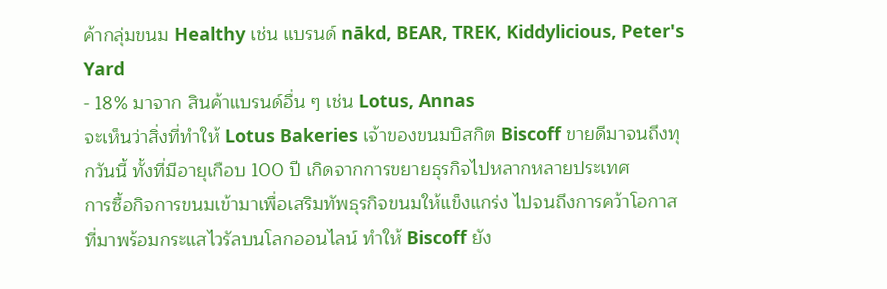ค้ากลุ่มขนม Healthy เช่น แบรนด์ nākd, BEAR, TREK, Kiddylicious, Peter's Yard
- 18% มาจาก สินค้าแบรนด์อื่น ๆ เช่น Lotus, Annas
จะเห็นว่าสิ่งที่ทำให้ Lotus Bakeries เจ้าของขนมบิสกิต Biscoff ขายดีมาจนถึงทุกวันนี้ ทั้งที่มีอายุเกือบ 100 ปี เกิดจากการขยายธุรกิจไปหลากหลายประเทศ
การซื้อกิจการขนมเข้ามาเพื่อเสริมทัพธุรกิจขนมให้แข็งแกร่ง ไปจนถึงการคว้าโอกาสที่มาพร้อมกระแสไวรัลบนโลกออนไลน์ ทำให้ Biscoff ยัง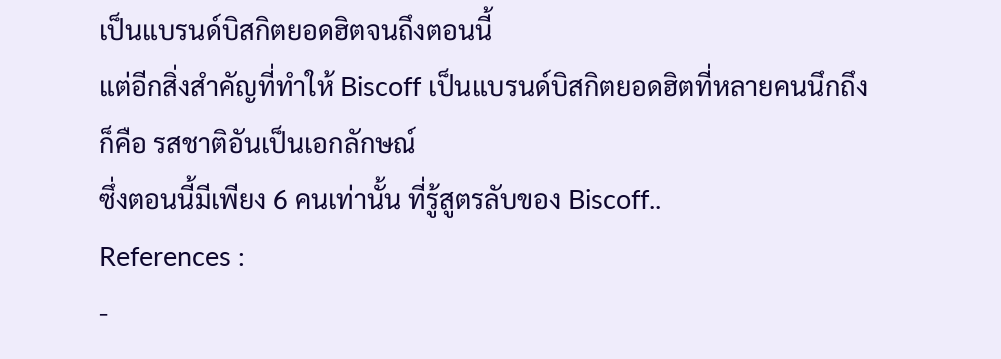เป็นแบรนด์บิสกิตยอดฮิตจนถึงตอนนี้
แต่อีกสิ่งสำคัญที่ทำให้ Biscoff เป็นแบรนด์บิสกิตยอดฮิตที่หลายคนนึกถึง ก็คือ รสชาติอันเป็นเอกลักษณ์
ซึ่งตอนนี้มีเพียง 6 คนเท่านั้น ที่รู้สูตรลับของ Biscoff..
References :
-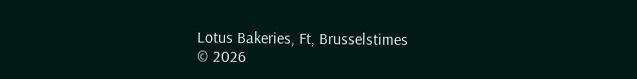Lotus Bakeries, Ft, Brusselstimes
© 2026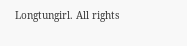Longtungirl. All rights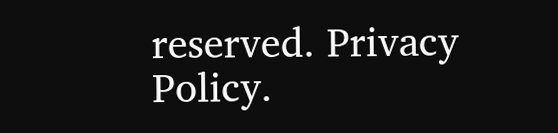reserved. Privacy Policy.